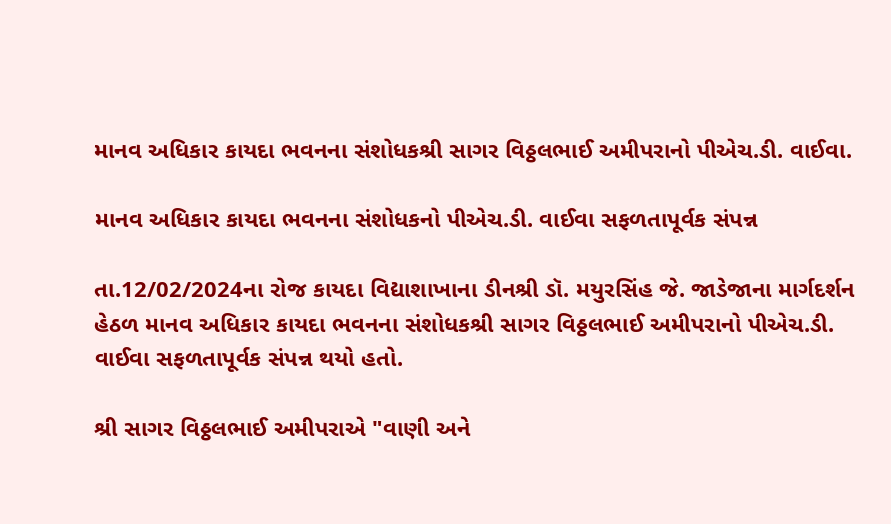માનવ અધિકાર કાયદા ભવનના સંશોધકશ્રી સાગર વિઠ્ઠલભાઈ અમીપરાનો પીએચ.ડી. વાઈવા.

માનવ અધિકાર કાયદા ભવનના સંશોધકનો પીએચ.ડી. વાઈવા સફળતાપૂર્વક સંપન્ન

તા.12/02/2024ના રોજ કાયદા વિદ્યાશાખાના ડીનશ્રી ડૉ. મયુરસિંહ જે. જાડેજાના માર્ગદર્શન હેઠળ માનવ અધિકાર કાયદા ભવનના સંશોધકશ્રી સાગર વિઠ્ઠલભાઈ અમીપરાનો પીએચ.ડી. વાઈવા સફળતાપૂર્વક સંપન્ન થયો હતો.

શ્રી સાગર વિઠ્ઠલભાઈ અમીપરાએ "વાણી અને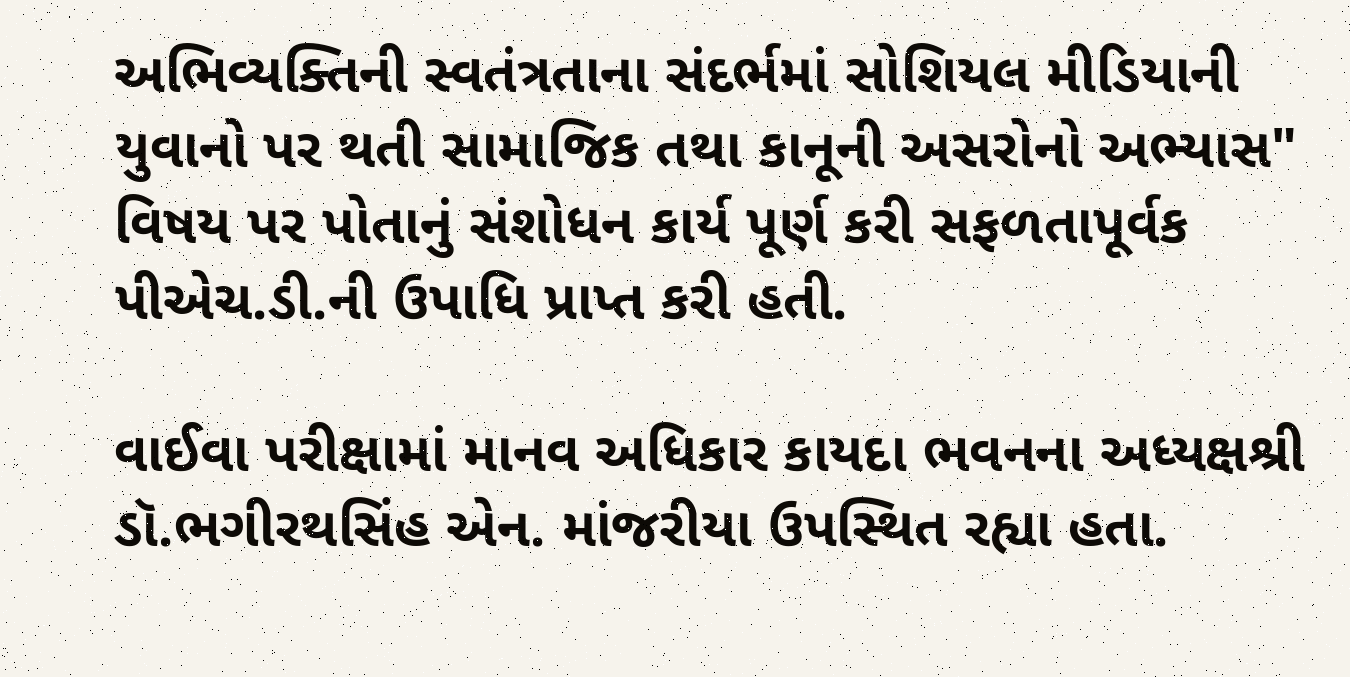અભિવ્યક્તિની સ્વતંત્રતાના સંદર્ભમાં સોશિયલ મીડિયાની યુવાનો પર થતી સામાજિક તથા કાનૂની અસરોનો અભ્યાસ" વિષય પર પોતાનું સંશોધન કાર્ય પૂર્ણ કરી સફળતાપૂર્વક પીએચ.ડી.ની ઉપાધિ પ્રાપ્ત કરી હતી.

વાઈવા પરીક્ષામાં માનવ અધિકાર કાયદા ભવનના અધ્યક્ષશ્રી ડૉ.ભગીરથસિંહ એન. માંજરીયા ઉપસ્થિત રહ્યા હતા.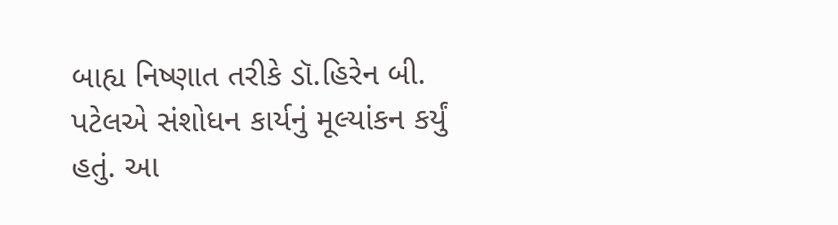બાહ્ય નિષ્ણાત તરીકે ડૉ.હિરેન બી. પટેલએ સંશોધન કાર્યનું મૂલ્યાંકન કર્યું હતું. આ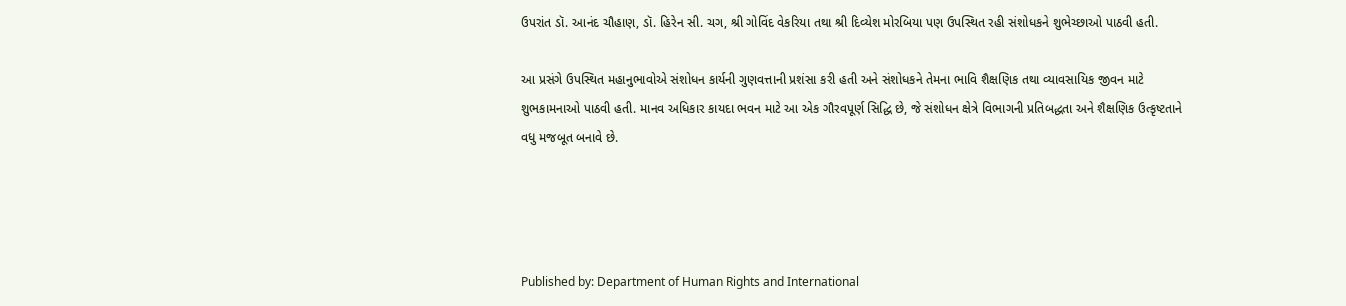ઉપરાંત ડૉ. આનંદ ચૌહાણ, ડૉ. હિરેન સી. ચગ, શ્રી ગોવિંદ વેકરિયા તથા શ્રી દિવ્યેશ મોરબિયા પણ ઉપસ્થિત રહી સંશોધકને શુભેચ્છાઓ પાઠવી હતી.

આ પ્રસંગે ઉપસ્થિત મહાનુભાવોએ સંશોધન કાર્યની ગુણવત્તાની પ્રશંસા કરી હતી અને સંશોધકને તેમના ભાવિ શૈક્ષણિક તથા વ્યાવસાયિક જીવન માટે શુભકામનાઓ પાઠવી હતી. માનવ અધિકાર કાયદા ભવન માટે આ એક ગૌરવપૂર્ણ સિદ્ધિ છે, જે સંશોધન ક્ષેત્રે વિભાગની પ્રતિબદ્ધતા અને શૈક્ષણિક ઉત્કૃષ્ટતાને વધુ મજબૂત બનાવે છે.




Published by: Department of Human Rights and International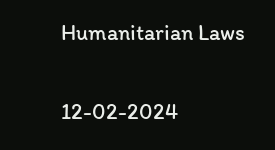Humanitarian Laws

12-02-2024